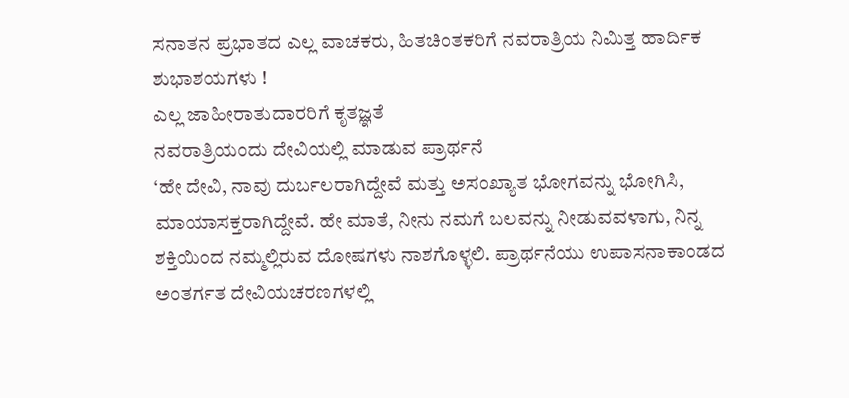ಸನಾತನ ಪ್ರಭಾತದ ಎಲ್ಲ ವಾಚಕರು, ಹಿತಚಿಂತಕರಿಗೆ ನವರಾತ್ರಿಯ ನಿಮಿತ್ತ ಹಾರ್ದಿಕ ಶುಭಾಶಯಗಳು !
ಎಲ್ಲ ಜಾಹೀರಾತುದಾರರಿಗೆ ಕೃತಜ್ಞತೆ
ನವರಾತ್ರಿಯಂದು ದೇವಿಯಲ್ಲಿ ಮಾಡುವ ಪ್ರಾರ್ಥನೆ
‘ಹೇ ದೇವಿ, ನಾವು ದುರ್ಬಲರಾಗಿದ್ದೇವೆ ಮತ್ತು ಅಸಂಖ್ಯಾತ ಭೋಗವನ್ನು ಭೋಗಿಸಿ, ಮಾಯಾಸಕ್ತರಾಗಿದ್ದೇವೆ. ಹೇ ಮಾತೆ, ನೀನು ನಮಗೆ ಬಲವನ್ನು ನೀಡುವವಳಾಗು, ನಿನ್ನ ಶಕ್ತಿಯಿಂದ ನಮ್ಮಲ್ಲಿರುವ ದೋಷಗಳು ನಾಶಗೊಳ್ಳಲಿ. ಪ್ರಾರ್ಥನೆಯು ಉಪಾಸನಾಕಾಂಡದ ಅಂತರ್ಗತ ದೇವಿಯಚರಣಗಳಲ್ಲಿ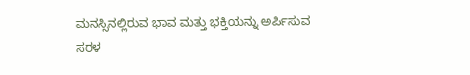ಮನಸ್ಸಿನಲ್ಲಿರುವ ಭಾವ ಮತ್ತು ಭಕ್ತಿಯನ್ನು ಅರ್ಪಿಸುವ ಸರಳ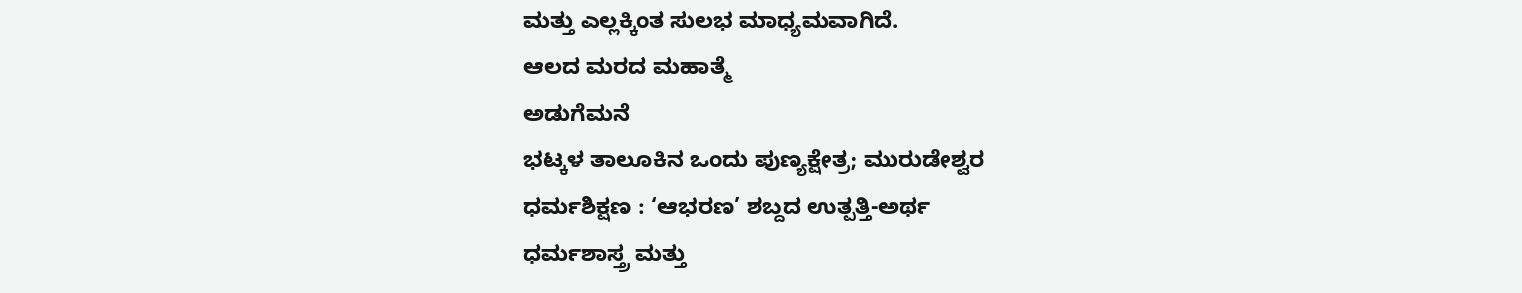ಮತ್ತು ಎಲ್ಲಕ್ಕಿಂತ ಸುಲಭ ಮಾಧ್ಯಮವಾಗಿದೆ.
ಆಲದ ಮರದ ಮಹಾತ್ಮೆ
ಅಡುಗೆಮನೆ
ಭಟ್ಕಳ ತಾಲೂಕಿನ ಒಂದು ಪುಣ್ಯಕ್ಷೇತ್ರ; ಮುರುಡೇಶ್ವರ
ಧರ್ಮಶಿಕ್ಷಣ : ‘ಆಭರಣ’ ಶಬ್ದದ ಉತ್ಪತ್ತಿ-ಅರ್ಥ
ಧರ್ಮಶಾಸ್ತ್ರ ಮತ್ತು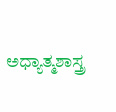ಅಧ್ಯಾತ್ಮಶಾಸ್ತ್ರ